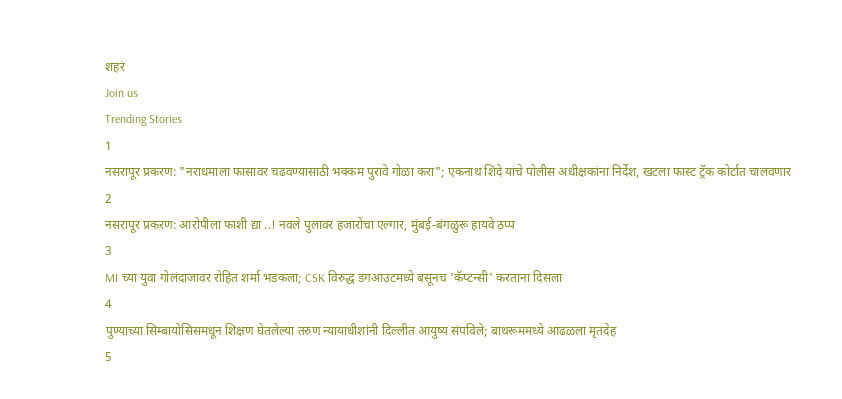शहरं
Join us
Trending Stories
1
नसरापूर प्रकरण: "नराधमाला फासावर चढवण्यासाठी भक्कम पुरावे गोळा करा"; एकनाथ शिंदे यांचे पोलीस अधीक्षकांना निर्देश, खटला फास्ट ट्रॅक कोर्टात चालवणार
2
नसरापूर प्रकरण: आरोपीला फाशी द्या ..! नवले पुलावर हजारोंचा एल्गार, मुंबई-बंगळुरू हायवे ठप्प
3
MI च्या युवा गोलंदाजावर रोहित शर्मा भडकला; CSK विरुद्ध डगआउटमध्ये बसूनच 'कॅप्टन्सी' करताना दिसला
4
पुण्याच्या सिम्बायोसिसमधून शिक्षण घेतलेल्या तरुण न्यायाधीशांनी दिल्लीत आयुष्य संपविले; बाथरूममध्ये आढळला मृतदेह
5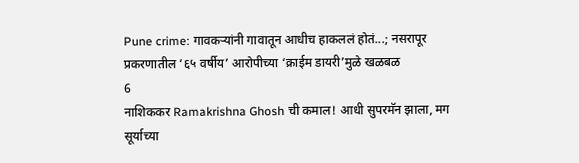Pune crime: गावकऱ्यांनी गावातून आधीच हाकललं होतं...; नसरापूर प्रकरणातील ‘६५ वर्षीय’ आरोपीच्या ‘क्राईम डायरी’मुळे खळबळ
6
नाशिककर Ramakrishna Ghosh ची कमाल! आधी सुपरमॅन झाला, मग सूर्याच्या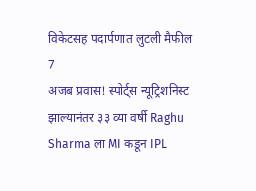विकेटसह पदार्पणात लुटली मैफील
7
अजब प्रवास! स्पोर्ट्स न्यूट्रिशनिस्ट झाल्यानंतर ३३ व्या वर्षी Raghu Sharma ला MI कडून IPL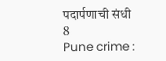पदार्पणाची संधी
8
Pune crime :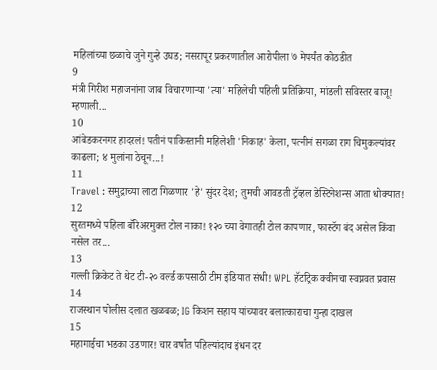महिलांच्या छळाचे जुने गुन्हे उघड; नसरापूर प्रकरणातील आरोपीला ७ मेपर्यंत कोठडीत
9
मंत्री गिरीश महाजनांना जाब विचारणाऱ्या 'त्या' महिलेची पहिली प्रतिक्रिया, मांडली सविस्तर बाजू! म्हणाली...
10
आंबेडकरनगर हादरलं! पतीनं पाकिस्तानी महिलेशी 'निकाह' केला, पत्नीनं सगळा राग चिमुकल्यांवर काढला; ४ मुलांना ठेचून...!
11
Travel : समुद्राच्या लाटा गिळणार 'हे' सुंदर देश; तुमची आवडती ट्रॅव्हल डेस्टिनेशन्स आता धोक्यात!
12
सुरतमध्ये पहिला बॅरिअरमुक्त टोल नाका! १२० च्या वेगातही टोल कापणार, फास्टॅग बंद असेल किंवा नसेल तर...
13
गल्ली क्रिकेट ते थेट टी-२० वर्ल्ड कपसाठी टीम इंडियात संधी! WPL हॅटट्रिक क्वीनचा स्वप्नवत प्रवास
14
राजस्थान पोलीस दलात खळबळ; IG किशन सहाय यांच्यावर बलात्काराचा गुन्हा दाखल
15
महागाईचा भडका उडणार! चार वर्षांत पहिल्यांदाच इंधन दर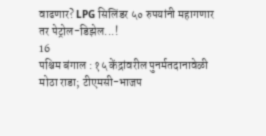वाढणार? LPG सिलिंडर ५० रुपयांनी महागणार तर पेट्रोल-डिझेल...!
16
पश्चिम बंगाल : १५ केंद्रांवरील पुनर्मतदानावेळी मोठा राडा; टीएमसी-भाजप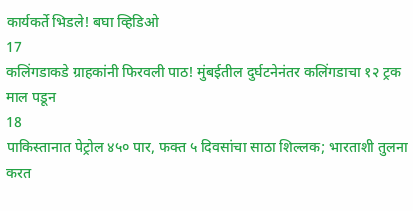कार्यकर्ते भिडले! बघा व्हिडिओ
17
कलिंगडाकडे ग्राहकांनी फिरवली पाठ! मुंबईतील दुर्घटनेनंतर कलिंगडाचा १२ ट्रक माल पडून
18
पाकिस्तानात पेट्रोल ४५० पार, फक्त ५ दिवसांचा साठा शिल्लक; भारताशी तुलना करत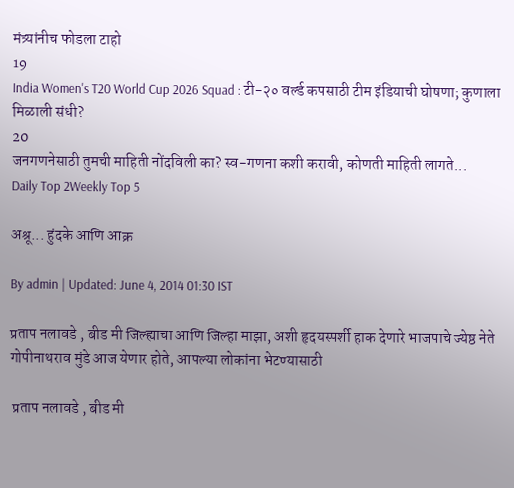मंत्र्यांनीच फोडला टाहो
19
India Women's T20 World Cup 2026 Squad : टी-२० वर्ल्ड कपसाठी टीम इंडियाची घोषणा; कुणाला मिळाली संधी?
20
जनगणनेसाठी तुमची माहिती नोंदविली का? स्व-गणना कशी करावी, कोणती माहिती लागते...
Daily Top 2Weekly Top 5

अश्रू... हुंदके आणि आक्र

By admin | Updated: June 4, 2014 01:30 IST

प्रताप नलावडे , बीड मी जिल्ह्याचा आणि जिल्हा माझा, अशी हृदयस्पर्शी हाक देणारे भाजपाचे ज्येष्ठ नेते गोपीनाथराव मुंडे आज येणार होते, आपल्या लोकांना भेटण्यासाठी

 प्रताप नलावडे , बीड मी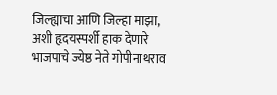जिल्ह्याचा आणि जिल्हा माझा, अशी हृदयस्पर्शी हाक देणारे भाजपाचे ज्येष्ठ नेते गोपीनाथराव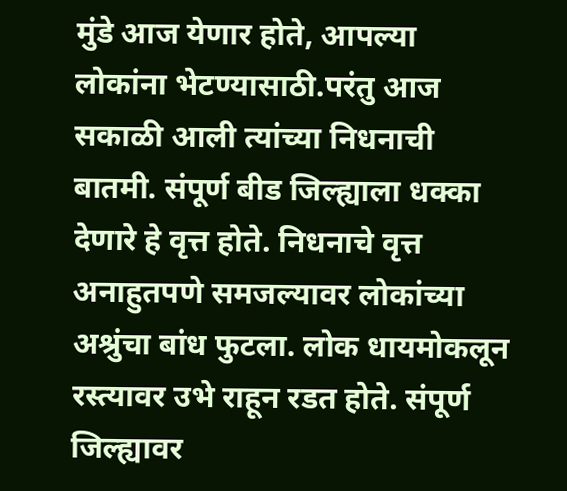मुंडे आज येणार होते, आपल्या लोकांना भेटण्यासाठी.परंतु आज सकाळी आली त्यांच्या निधनाची बातमी. संपूर्ण बीड जिल्ह्याला धक्का देणारे हे वृत्त होते. निधनाचे वृत्त अनाहुतपणे समजल्यावर लोकांच्या अश्रुंचा बांध फुटला. लोक धायमोकलून रस्त्यावर उभे राहून रडत होते. संपूर्ण जिल्ह्यावर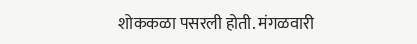शोककळा पसरली होती. मंगळवारी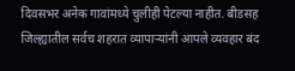दिवसभर अनेक गावांमध्ये चुलीही पेटल्या नाहीत. बीडसह जिल्ह्यातील सर्वच शहरात व्यापार्‍यांनी आपले व्यवहार बंद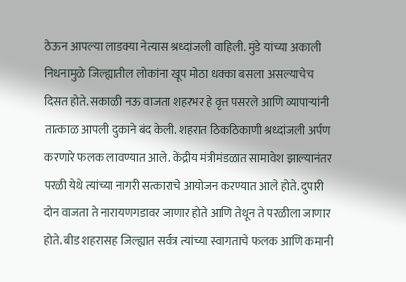ठेऊन आपल्या लाडक्या नेत्यास श्रध्दांजली वाहिली. मुंडे यांच्या अकाली निधनामुळे जिल्ह्यातील लोकांना खूप मोठा धक्का बसला असल्याचेच दिसत होते. सकाळी नऊ वाजता शहरभर हे वृत्त पसरले आणि व्यापार्‍यांनी तात्काळ आपली दुकाने बंद केली. शहरात ठिकठिकाणी श्रध्दांजली अर्पण करणारे फलक लावण्यात आले. केंद्रीय मंत्रीमंडळात सामावेश झाल्यानंतर परळी येथे त्यांच्या नागरी सत्काराचे आयोजन करण्यात आले होते. दुपारी दोन वाजता ते नारायणगडावर जाणार होते आणि तेथून ते परळीला जाणार होते. बीड शहरासह जिल्ह्यात सर्वत्र त्यांच्या स्वागताचे फलक आणि कमानी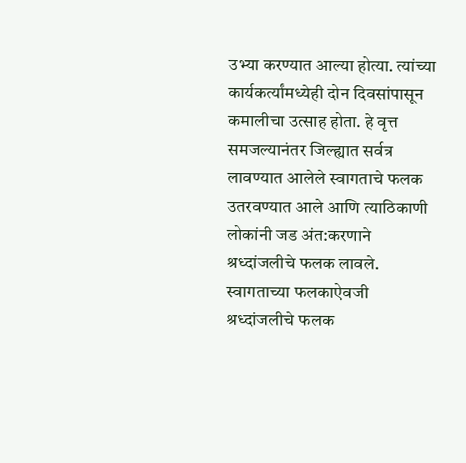उभ्या करण्यात आल्या होत्या. त्यांच्या कार्यकर्त्यांमध्येही दोन दिवसांपासून कमालीचा उत्साह होता. हे वृत्त समजल्यानंतर जिल्ह्यात सर्वत्र लावण्यात आलेले स्वागताचे फलक उतरवण्यात आले आणि त्याठिकाणी लोकांनी जड अंत:करणाने श्रध्दांजलीचे फलक लावले. स्वागताच्या फलकाऐवजी श्रध्दांजलीचे फलक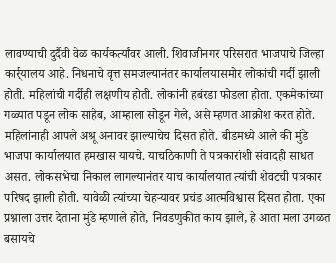लावण्याची दुर्दैवी वेळ कार्यकर्त्यांवर आली. शिवाजीनगर परिसरात भाजपाचे जिल्हा कार्र्यालय आहे. निधनाचे वृत्त समजल्यानंतर कार्यालयासमोर लोकांची गर्दी झाली होती. महिलांची गर्दीही लक्षणीय होती. लोकांनी हबंरडा फोडला होता. एकमेकांच्या गळ्यात पडून लोक साहेब, आम्हाला सोडून गेले, असे म्हणत आक्रोश करत होते. महिलांनाही आपले अश्रू अनावर झाल्याचेच दिसत होते. बीडमध्ये आले की मुंडे भाजपा कार्यालयात हमखास यायचे. याचठिकाणी ते पत्रकारांशी संवादही साधत असत. लोकसभेचा निकाल लागल्यानंतर याच कार्यालयात त्यांची शेवटची पत्रकार परिषद झाली होती. यावेळी त्यांच्या चेहर्‍यावर प्रचंड आत्मविश्वास दिसत होता. एका प्रश्नाला उत्तर देताना मुंडे म्हणाले होते, निवडणुकीत काय झाले, हे आता मला उगळत बसायचे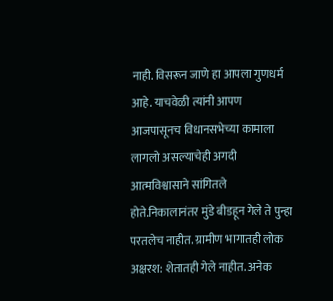नाही. विसरून जाणे हा आपला गुणधर्म आहे. याचवेळी त्यांनी आपण आजपासूनच विधानसभेच्या कामाला लागलो असल्याचेही अगदी आत्मविश्वासाने सांगितले होते.निकालानंतर मुंडे बीडहून गेले ते पुन्हा परतलेच नाहीत. ग्रामीण भागातही लोक अक्षरश: शेतातही गेले नाहीत. अनेक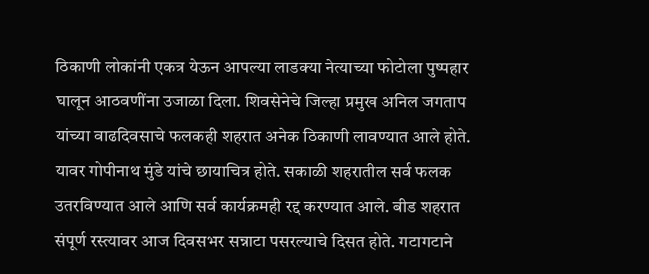ठिकाणी लोकांनी एकत्र येऊन आपल्या लाडक्या नेत्याच्या फोटोला पुष्पहार घालून आठवणींना उजाळा दिला. शिवसेनेचे जिल्हा प्रमुख अनिल जगताप यांच्या वाढदिवसाचे फलकही शहरात अनेक ठिकाणी लावण्यात आले होते. यावर गोपीनाथ मुंडे यांचे छायाचित्र होते. सकाळी शहरातील सर्व फलक उतरविण्यात आले आणि सर्व कार्यक्रमही रद्द करण्यात आले. बीड शहरात संपूर्ण रस्त्यावर आज दिवसभर सन्नाटा पसरल्याचे दिसत होते. गटागटाने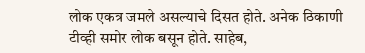लोक एकत्र जमले असल्याचे दिसत होते. अनेक ठिकाणी टीव्ही समोर लोक बसून होते. साहेब,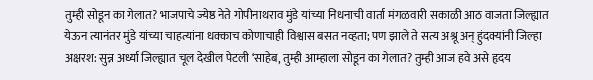तुम्ही सोडून का गेलात? भाजपाचे ज्येष्ठ नेते गोपीनाथराव मुंडे यांच्या निधनाची वार्ता मंगळवारी सकाळी आठ वाजता जिल्ह्यात येऊन त्यानंतर मुंडे यांच्या चाहत्यांना धक्काच कोणाचाही विश्वास बसत नव्हता; पण झाले ते सत्य अश्रू अन् हुंदक्यांनी जिल्हा अक्षरश: सुन्न अर्ध्या जिल्ह्यात चूल देखील पेटली ‘साहेब, तुम्ही आम्हाला सोडून का गेलात? तुम्ही आज हवे असे हृदय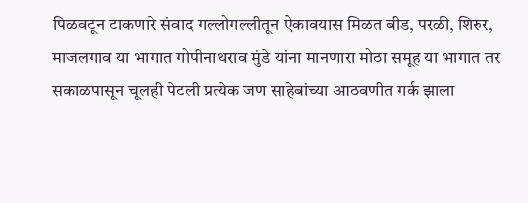पिळवटून टाकणारे संवाद गल्लोगल्लीतून ऐकावयास मिळत बीड, परळी, शिरुर, माजलगाव या भागात गोपीनाथराव मुंडे यांना मानणारा मोठा समूह या भागात तर सकाळपासून चूलही पेटली प्रत्येक जण साहेबांच्या आठवणीत गर्क झाला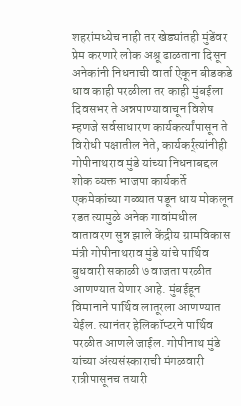शहरांमध्येच नाही तर खेड्यांतही मुंडेंवर प्रेम करणारे लोक अश्रू ढाळताना दिसून अनेकांनी निधनाची वार्ता ऐकून बीडकडे धाव काही परळीला तर काही मुंबईला दिवसभर ते अन्नपाण्यावाचून विशेष म्हणजे सर्वसाधारण कार्यकर्त्यांपासून ते विरोधी पक्षातील नेते, कार्यकर्र्त्यांनीही गोपीनाथराव मुंडे यांच्या निधनाबद्दल शोक व्यक्त भाजपा कार्यकर्ते एकमेकांच्या गळ्यात पडून धाय मोकलून रडत त्यामुळे अनेक गावांमधील वातावरण सुन्न झाले केंद्रीय ग्रामविकास मंत्री गोपीनाथराव मुंडे यांचे पार्थिव बुधवारी सकाळी ७ वाजता परळीत आणण्यात येणार आहे. मुंबईहून विमानाने पार्थिव लातूरला आणण्यात येईल. त्यानंतर हेलिकॉप्टरने पार्थिव परळीत आणले जाईल. गोपीनाथ मुंडे यांच्या अंत्यसंस्काराची मंगळवारी रात्रीपासूनच तयारी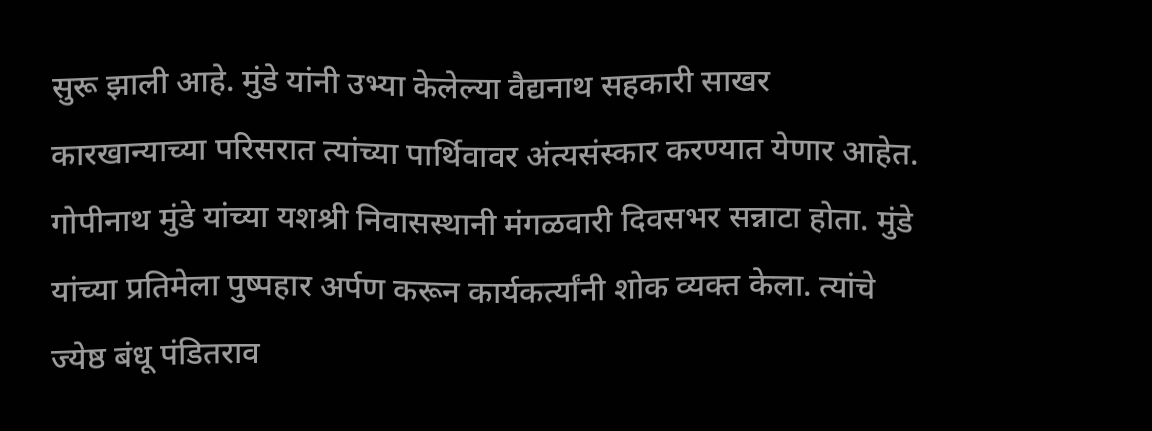सुरू झाली आहे. मुंडे यांनी उभ्या केलेल्या वैद्यनाथ सहकारी साखर कारखान्याच्या परिसरात त्यांच्या पार्थिवावर अंत्यसंस्कार करण्यात येणार आहेत. गोपीनाथ मुंडे यांच्या यशश्री निवासस्थानी मंगळवारी दिवसभर सन्नाटा होता. मुंडे यांच्या प्रतिमेला पुष्पहार अर्पण करून कार्यकर्त्यांनी शोक व्यक्त केला. त्यांचे ज्येष्ठ बंधू पंडितराव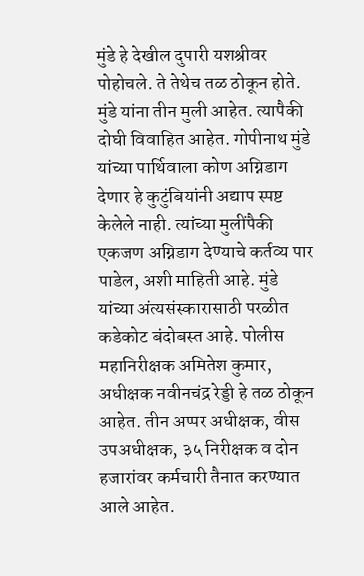मुंडे हे देखील दुपारी यशश्रीवर पोहोचले. ते तेथेच तळ ठोकून होते. मुंडे यांना तीन मुली आहेत. त्यापैकी दोघी विवाहित आहेत. गोपीनाथ मुंडे यांच्या पार्थिवाला कोण अग्निडाग देणार हे कुटुंबियांनी अद्याप स्पष्ट केलेले नाही. त्यांच्या मुलींपैकी एकजण अग्निडाग देण्याचे कर्तव्य पार पाडेल, अशी माहिती आहे. मुंडे यांच्या अंत्यसंस्कारासाठी परळीत कडेकोट बंदोबस्त आहे. पोलीस महानिरीक्षक अमितेश कुमार, अधीक्षक नवीनचंद्र रेड्डी हे तळ ठोकून आहेत. तीन अप्पर अधीक्षक, वीस उपअधीक्षक, ३५ निरीक्षक व दोन हजारांवर कर्मचारी तैनात करण्यात आले आहेत.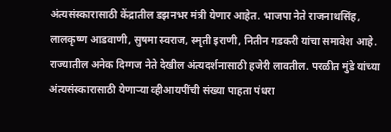अंत्यसंस्कारासाठी केंद्रातील डझनभर मंत्री येणार आहेत. भाजपा नेते राजनाथसिंह, लालकृष्ण आडवाणी, सुषमा स्वराज, स्मृती इराणी, नितीन गडकरी यांचा समावेश आहे. राज्यातील अनेक दिग्गज नेते देखील अंत्यदर्शनासाठी हजेरी लावतील. परळीत मुंडे यांच्या अंत्यसंस्कारासाठी येणार्‍या व्हीआयपींची संख्या पाहता पंधरा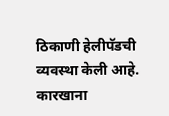ठिकाणी हेलीपॅडची व्यवस्था केली आहे. कारखाना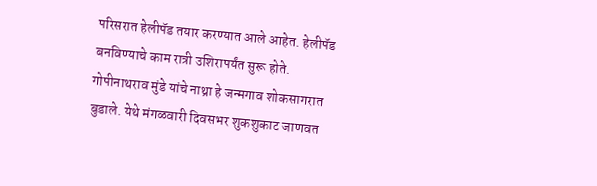परिसरात हेलीपॅड तयार करण्यात आले आहेत. हेलीपॅड बनविण्याचे काम रात्री उशिरापर्यंत सुरू होते. गोपीनाथराव मुंडे यांचे नाथ्रा हे जन्मगाव शोकसागरात बुडाले. येथे मंगळवारी दिवसभर शुकशुकाट जाणवत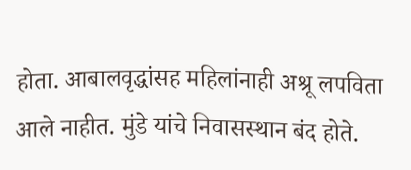होता. आबालवृद्धांसह महिलांनाही अश्रू लपविता आले नाहीत. मुंडे यांचे निवासस्थान बंद होते.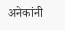अनेकांनी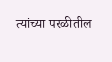त्यांच्या परळीतील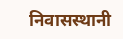निवासस्थानी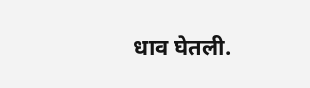धाव घेतली.